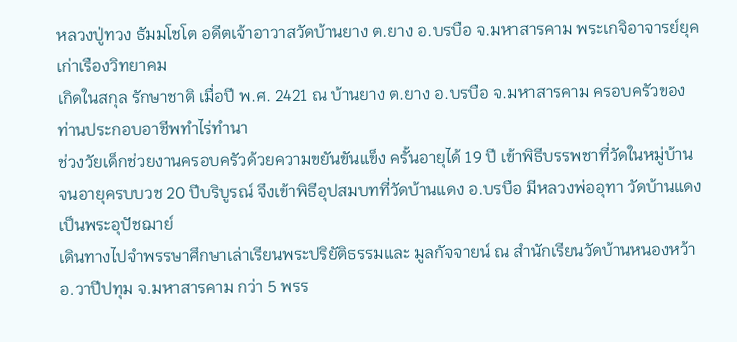หลวงปู่ทวง ธัมมโชโต อดีตเจ้าอาวาสวัดบ้านยาง ต.ยาง อ.บรบือ จ.มหาสารคาม พระเกจิอาจารย์ยุคเก่าเรืองวิทยาคม
เกิดในสกุล รักษาชาติ เมื่อปี พ.ศ. 2421 ณ บ้านยาง ต.ยาง อ.บรบือ จ.มหาสารคาม ครอบครัวของท่านประกอบอาชีพทำไร่ทำนา
ช่วงวัยเด็กช่วยงานครอบครัวด้วยความขยันขันแข็ง ครั้นอายุได้ 19 ปี เข้าพิธีบรรพชาที่วัดในหมู่บ้าน
จนอายุครบบวช 20 ปีบริบูรณ์ จึงเข้าพิธีอุปสมบทที่วัดบ้านแดง อ.บรบือ มีหลวงพ่ออุทา วัดบ้านแดง เป็นพระอุปัชฌาย์
เดินทางไปจำพรรษาศึกษาเล่าเรียนพระปริยัติธรรมและ มูลกัจจายน์ ณ สำนักเรียนวัดบ้านหนองหว้า อ.วาปีปทุม จ.มหาสารคาม กว่า 5 พรร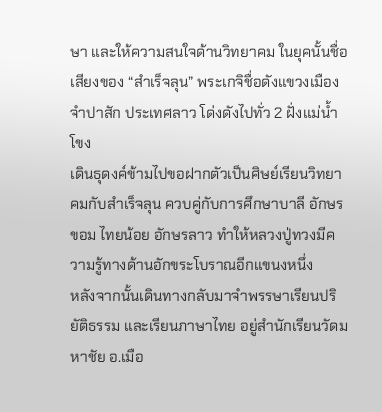ษา และให้ความสนใจด้านวิทยาคม ในยุคนั้นชื่อเสียงของ “สำเร็จลุน” พระเกจิชื่อดังแขวงเมืองจำปาสัก ประเทศลาว โด่งดังไปทั่ว 2 ฝั่งแม่น้ำโขง
เดินธุดงค์ข้ามไปขอฝากตัวเป็นศิษย์เรียนวิทยาคมกับสำเร็จลุน ควบคู่กับการศึกษาบาลี อักษรขอม ไทยน้อย อักษรลาว ทำให้หลวงปู่ทวงมีความรู้ทางด้านอักขระโบราณอีกแขนงหนึ่ง
หลังจากนั้นเดินทางกลับมาจำพรรษาเรียนปริยัติธรรม และเรียนภาษาไทย อยู่สำนักเรียนวัดมหาชัย อ.เมือ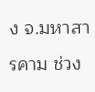ง จ.มหาสารคาม ช่วง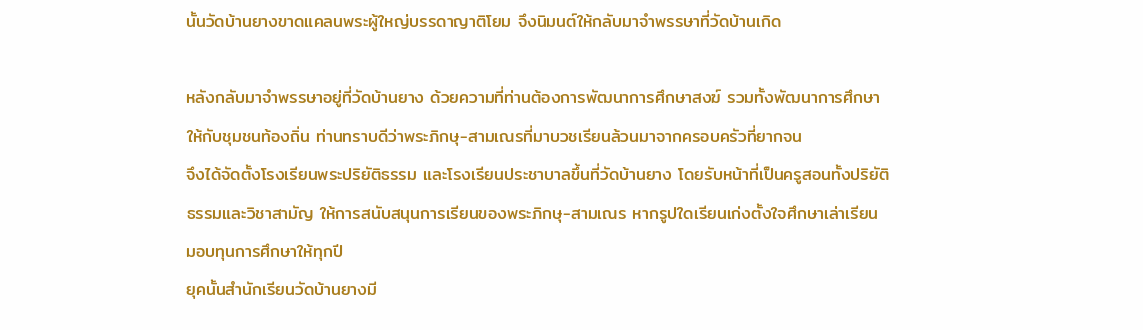นั้นวัดบ้านยางขาดแคลนพระผู้ใหญ่บรรดาญาติโยม จึงนิมนต์ให้กลับมาจำพรรษาที่วัดบ้านเกิด

หลังกลับมาจำพรรษาอยู่ที่วัดบ้านยาง ด้วยความที่ท่านต้องการพัฒนาการศึกษาสงฆ์ รวมทั้งพัฒนาการศึกษาให้กับชุมชนท้องถิ่น ท่านทราบดีว่าพระภิกษุ-สามเณรที่มาบวชเรียนล้วนมาจากครอบครัวที่ยากจน
จึงได้จัดตั้งโรงเรียนพระปริยัติธรรม และโรงเรียนประชาบาลขึ้นที่วัดบ้านยาง โดยรับหน้าที่เป็นครูสอนทั้งปริยัติธรรมและวิชาสามัญ ให้การสนับสนุนการเรียนของพระภิกษุ-สามเณร หากรูปใดเรียนเก่งตั้งใจศึกษาเล่าเรียน มอบทุนการศึกษาให้ทุกปี
ยุคนั้นสำนักเรียนวัดบ้านยางมี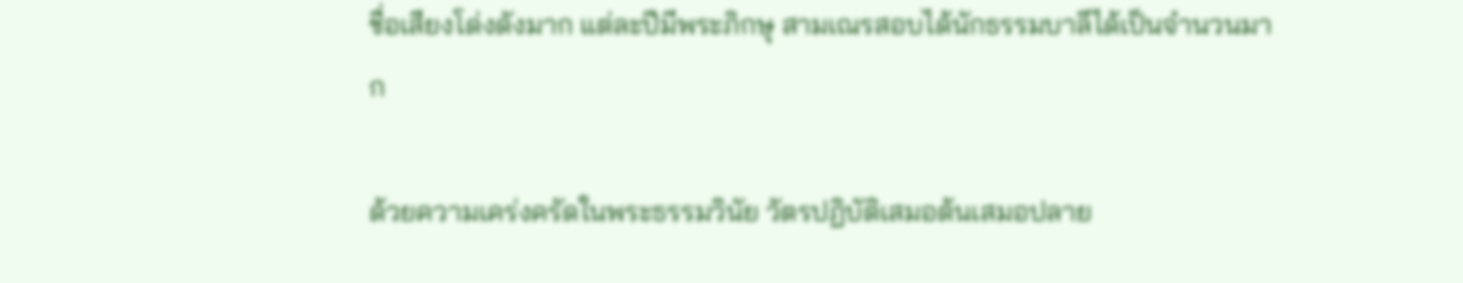ชื่อเสียงโด่งดังมาก แต่ละปีมีพระภิกษุ สามเณรสอบได้นักธรรมบาลีได้เป็นจำนวนมาก

ด้วยความเคร่งครัดในพระธรรมวินัย วัตรปฏิบัติเสมอต้นเสมอปลาย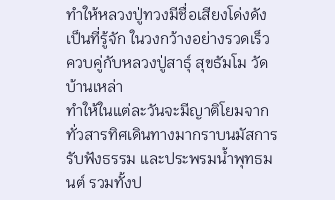ทำให้หลวงปู่ทวงมีชื่อเสียงโด่งดังเป็นที่รู้จัก ในวงกว้างอย่างรวดเร็ว ควบคู่กับหลวงปู่สาธุ์ สุขธัมโม วัดบ้านเหล่า
ทำให้ในแต่ละวันจะมีญาติโยมจากทั่วสารทิศเดินทางมากราบนมัสการ รับฟังธรรม และประพรมน้ำพุทธมนต์ รวมทั้งป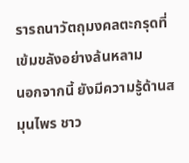รารถนาวัตถุมงคลตะกรุดที่เข้มขลังอย่างล้นหลาม
นอกจากนี้ ยังมีความรู้ด้านสมุนไพร ชาว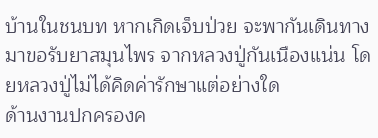บ้านในชนบท หากเกิดเจ็บป่วย จะพากันเดินทางมาขอรับยาสมุนไพร จากหลวงปู่กันเนืองแน่น โดยหลวงปู่ไม่ได้คิดค่ารักษาแต่อย่างใด
ด้านงานปกครองค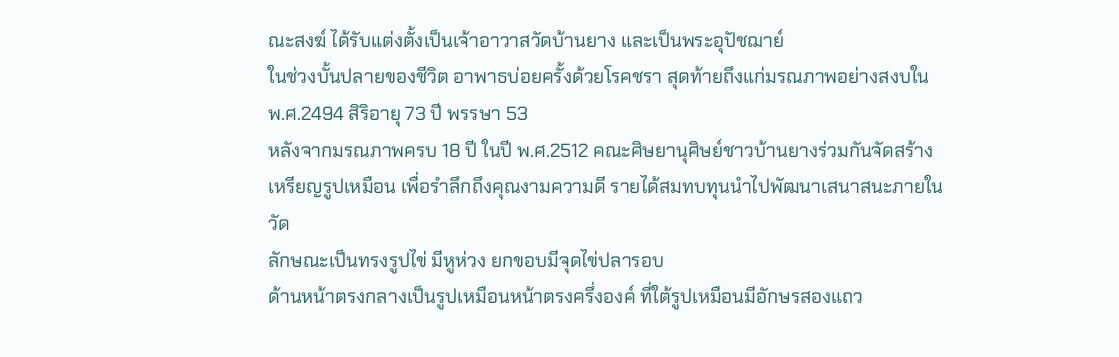ณะสงฆ์ ได้รับแต่งตั้งเป็นเจ้าอาวาสวัดบ้านยาง และเป็นพระอุปัชฌาย์
ในช่วงบั้นปลายของชีวิต อาพาธบ่อยครั้งด้วยโรคชรา สุดท้ายถึงแก่มรณภาพอย่างสงบใน พ.ศ.2494 สิริอายุ 73 ปี พรรษา 53
หลังจากมรณภาพครบ 18 ปี ในปี พ.ศ.2512 คณะศิษยานุศิษย์ชาวบ้านยางร่วมกันจัดสร้างเหรียญรูปเหมือน เพื่อรำลึกถึงคุณงามความดี รายได้สมทบทุนนำไปพัฒนาเสนาสนะภายในวัด
ลักษณะเป็นทรงรูปไข่ มีหูห่วง ยกขอบมีจุดไข่ปลารอบ
ด้านหน้าตรงกลางเป็นรูปเหมือนหน้าตรงครึ่งองค์ ที่ใต้รูปเหมือนมีอักษรสองแถว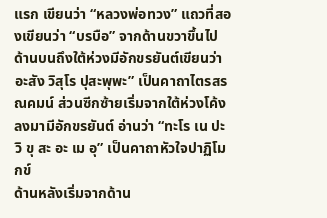แรก เขียนว่า “หลวงพ่อทวง” แถวที่สองเขียนว่า “บรบือ” จากด้านขวาขึ้นไปด้านบนถึงใต้ห่วงมีอักขรยันต์เขียนว่า อะสัง วิสุโร ปุสะพุพะ” เป็นคาถาไตรสรณคมน์ ส่วนซีกซ้ายเริ่มจากใต้ห่วงโค้งลงมามีอักขรยันต์ อ่านว่า “ทะโร เน ปะ วิ ขุ สะ อะ เม อุ” เป็นคาถาหัวใจปาฏิโมกข์
ด้านหลังเริ่มจากด้าน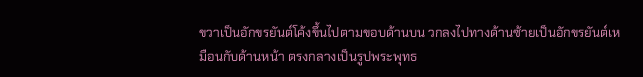ขวาเป็นอักขรยันต์โค้งขึ้นไปตามขอบด้านบน วกลงไปทางด้านซ้ายเป็นอักขรยันต์เหมือนกับด้านหน้า ตรงกลางเป็นรูปพระพุทธ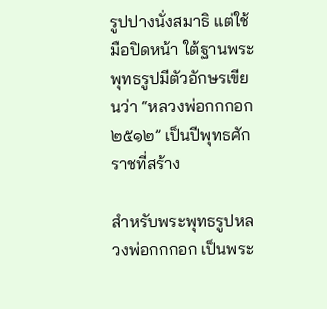รูปปางนั่งสมาธิ แต่ใช้มือปิดหน้า ใต้ฐานพระพุทธรูปมีตัวอักษรเขียนว่า “หลวงพ่อกกกอก ๒๕๑๒” เป็นปีพุทธศักราชที่สร้าง

สำหรับพระพุทธรูปหลวงพ่อกกกอก เป็นพระ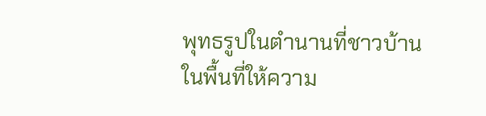พุทธรูปในตำนานที่ชาวบ้านในพื้นที่ให้ความ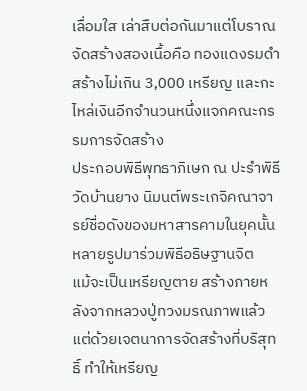เลื่อมใส เล่าสืบต่อกันมาแต่โบราณ
จัดสร้างสองเนื้อคือ ทองแดงรมดำ สร้างไม่เกิน 3,000 เหรียญ และกะไหล่เงินอีกจำนวนหนึ่งแจกคณะกรรมการจัดสร้าง
ประกอบพิธีพุทธาภิเษก ณ ปะรำพิธีวัดบ้านยาง นิมนต์พระเกจิคณาจารย์ชื่อดังของมหาสารคามในยุคนั้นหลายรูปมาร่วมพิธีอธิษฐานจิต
แม้จะเป็นเหรียญตาย สร้างภายหลังจากหลวงปู่ทวงมรณภาพแล้ว แต่ด้วยเจตนาการจัดสร้างที่บริสุทธิ์ ทำให้เหรียญ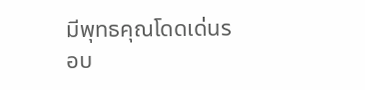มีพุทธคุณโดดเด่นรอบ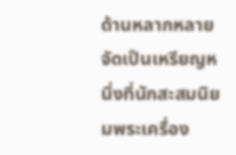ด้านหลากหลาย
จัดเป็นเหรียญหนึ่งที่นักสะสมนิยมพระเครื่อง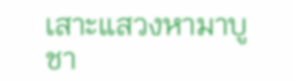เสาะแสวงหามาบูชา